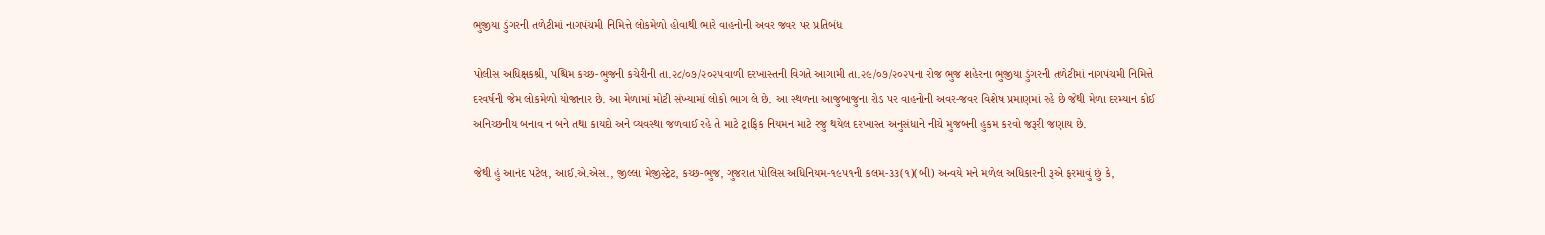ભુજીયા ડુંગરની તળેટીમાં નાગપંચમી નિમિત્તે લોકમેળો હોવાથી ભારે વાહનોની અવર જવર પર પ્રતિબંધ

પોલીસ અધિક્ષકશ્રી, પશ્ચિમ કચ્છ-ભુજની કચેરીની તા.૨૮/૦૭/૨૦૨૫વાળી દરખાસ્તની વિગતે આગામી તા.૨૯/૦૭/૨૦૨૫ના રોજ ભુજ શહેરના ભુજીયા ડુંગરની તળેટીમાં નાગપંચમી નિમિત્તે દરવર્ષની જેમ લોકમેળો યોજાનાર છે. આ મેળામાં મોટી સંખ્યામાં લોકો ભાગ લે છે. આ સ્થળના આજુબાજુના રોડ પર વાહનોની અવર-જવર વિશેષ પ્રમાણમાં રહે છે જેથી મેળા દરમ્યાન કોઈ અનિચ્છનીય બનાવ ન બને તથા કાયદો અને વ્યવસ્થા જળવાઈ રહે તે માટે ટ્રાફિક નિયમન માટે રજુ થયેલ દરખાસ્ત અનુસંધાને નીચે મુજબની હુકમ કરવો જરૂરી જણાય છે.

જેથી હું આનંદ પટેલ, આઈ.એ.એસ., જીલ્લા મેજીસ્ટ્રેટ, કચ્છ-ભુજ, ગુજરાત પોલિસ અધિનિયમ-૧૯૫૧ની કલમ-૩૩(૧)(બી) અન્વયે મને મળેલ અધિકારની રૂએ ફરમાવું છું કે,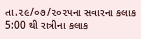તા.૨૯/૦૭/૨૦૨૫ના સવારના કલાક 5:00 થી રાત્રીના કલાક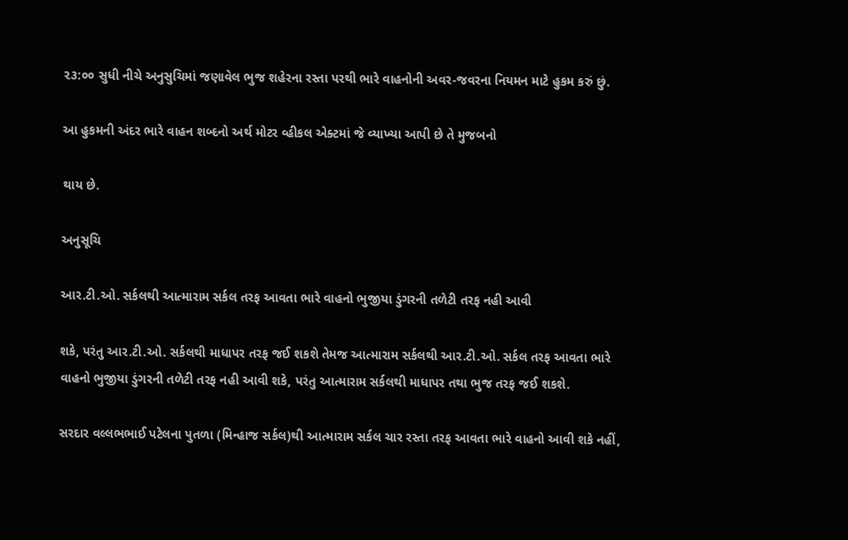૨૩:૦૦ સુધી નીચે અનુસુચિમાં જણાવેલ ભુજ શહેરના રસ્તા પરથી ભારે વાહનોની અવર-જવરના નિયમન માટે હુકમ કરું છું.

આ હુકમની અંદર ભારે વાહન શબ્દનો અર્થ મોટર વ્હીકલ એક્ટમાં જે વ્યાખ્યા આપી છે તે મુજબનો

થાય છે.

અનુસૂચિ

આર.ટી.ઓ. સર્કલથી આત્મારામ સર્કલ તરફ આવતા ભારે વાહનો ભુજીયા ડુંગરની તળેટી તરફ નહી આવી

શકે, પરંતુ આર.ટી.ઓ. સર્કલથી માધાપર તરફ જઈ શકશે તેમજ આત્મારામ સર્કલથી આર.ટી.ઓ. સર્કલ તરફ આવતા ભારે વાહનો ભુજીયા ડુંગરની તળેટી તરફ નહી આવી શકે, પરંતુ આત્મારામ સર્કલથી માધાપર તથા ભુજ તરફ જઈ શકશે.

સરદાર વલ્લભભાઈ પટેલના પુતળા (મિન્હાજ સર્કલ)થી આત્મારામ સર્કલ ચાર રસ્તા તરફ આવતા ભારે વાહનો આવી શકે નહીં,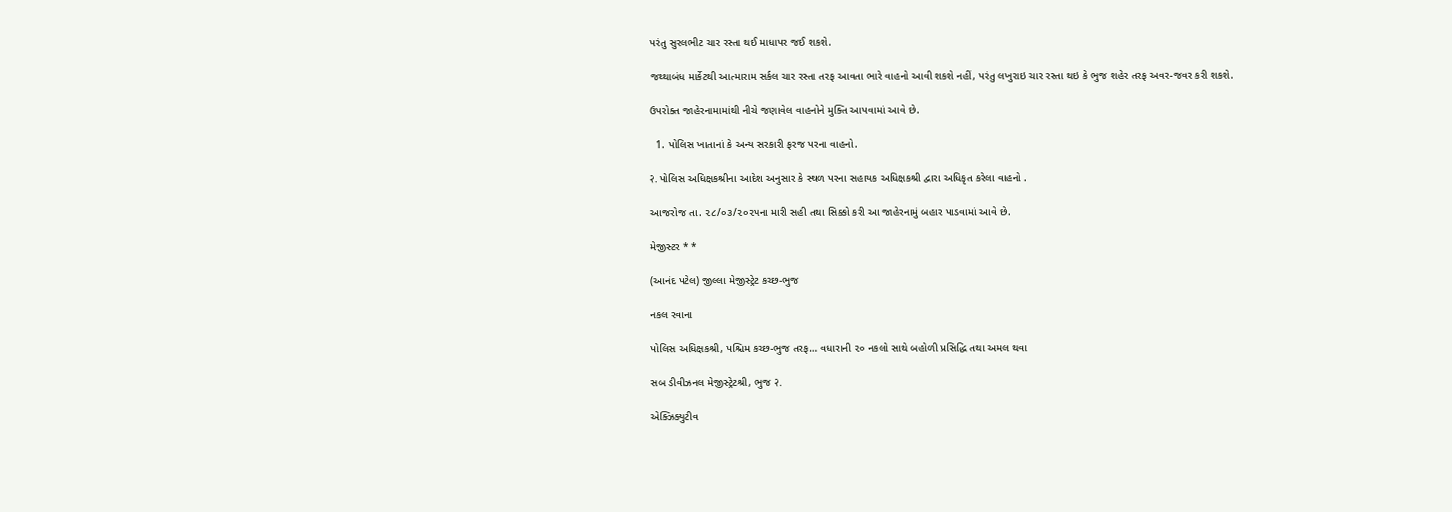પરંતુ સુરલભીટ ચાર રસ્તા થઈ માધાપર જઈ શકશે.

જથ્થાબંધ માર્કેટથી આત્મારામ સર્કલ ચાર રસ્તા તરફ આવતા ભારે વાહનો આવી શકશે નહીં, પરંતુ લખુરાઇ ચાર રસ્તા થઇ કે ભુજ શહેર તરફ અવર-જવર કરી શકશે.

ઉપરોક્ત જાહેરનામામાંથી નીચે જણાવેલ વાહનોને મુક્તિ આપવામાં આવે છે.

  1. પોલિસ ખાતાનાં કે અન્ય સરકારી ફરજ પરના વાહનો.

२. પોલિસ અધિક્ષકશ્રીના આદેશ અનુસાર કે સ્થળ પરના સહાયક અધિક્ષકશ્રી દ્વારા અધિકૃત કરેલા વાહનો .

આજરોજ તા. ૨૮/૦૩/૨૦૨૫ના મારી સહી તથા સિક્કો કરી આ જાહેરનામું બહાર પાડવામાં આવે છે.

મેજીસ્ટર * *

(આનંદ પટેલ) જીલ્લા મેજીસ્ટ્રેટ કચ્છ-ભુજ

નકલ રવાના

પોલિસ અધિક્ષકશ્રી, પશ્ચિમ કચ્છ-ભુજ તરફ… વધારાની ૨૦ નકલો સાથે બહોળી પ્રસિદ્ધિ તથા અમલ થવા

સબ ડીવીઝનલ મેજીસ્ટ્રેટશ્રી, ભુજ २.

એક્ઝિક્યુટીવ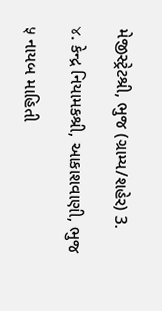મેજીસ્ટ્રેટશ્રી, ભુજ (ગ્રામ્ય/શહેર) 3.

४. કેન્દ્ર નિયામકશ્રી, આકાશવાણી, ભુજ

५ નાયબ માહિતી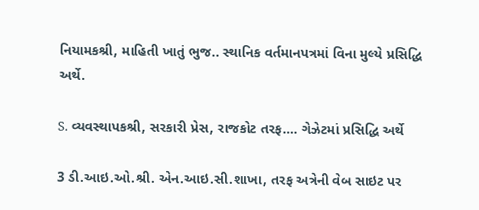નિયામકશ્રી, માહિતી ખાતું ભુજ.. સ્થાનિક વર્તમાનપત્રમાં વિના મુલ્યે પ્રસિદ્ધિ અર્થે.

S. વ્યવસ્થાપકશ્રી, સરકારી પ્રેસ, રાજકોટ તરફ…. ગેઝેટમાં પ્રસિદ્ધિ અર્થે

3 ડી.આઇ.ઓ.શ્રી. એન.આઇ.સી.શાખા, તરફ અત્રેની વેબ સાઇટ પર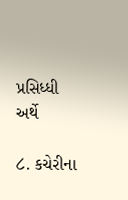પ્રસિધ્ધી અર્થે

८. કચેરીના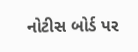નોટીસ બોર્ડ પર